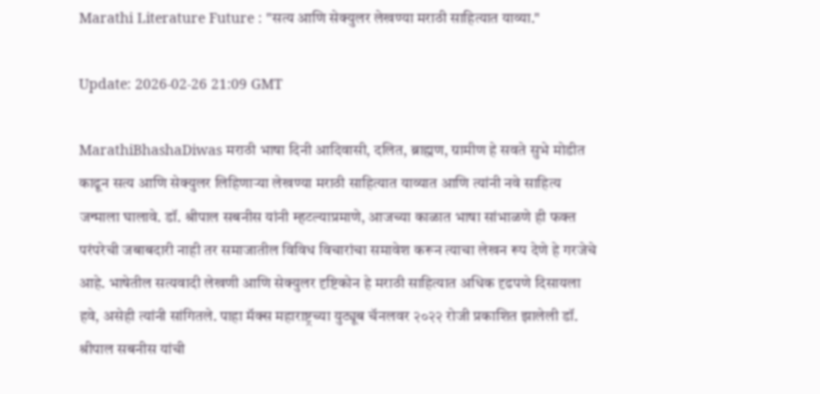Marathi Literature Future : "सत्य आणि सेक्युलर लेखण्या मराठी साहित्यात याव्या."

Update: 2026-02-26 21:09 GMT

MarathiBhashaDiwas मराठी भाषा दिनी आदिवासी, दलित, ब्राह्मण, ग्रामीण हे सवते सुभे मोडीत काढून सत्य आणि सेक्युलर लिहिणाऱ्या लेखण्या मराठी साहित्यात याव्यात आणि त्यांनी नवे साहित्य जन्माला घालावे. डॉ. श्रीपाल सबनीस यांनी म्हटल्याप्रमाणे, आजच्या काळात भाषा सांभाळणे ही फक्त परंपरेची जबाबदारी नाही तर समाजातील विविध विचारांचा समावेश करून त्याचा लेखन रूप देणे हे गरजेचे आहे. भाषेतील सत्यवादी लेखणी आणि सेक्युलर दृष्टिकोन हे मराठी साहित्यात अधिक दृढपणे दिसायला हवे, असेही त्यांनी सांगितले. पाहा मॅक्स महाराष्ट्रच्या युट्यूब चॅनलवर २०२२ रोजी प्रकाशित झालेली डॉ. श्रीपाल सबनीस यांची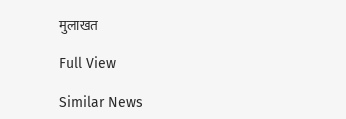मुलाखत

Full View

Similar News